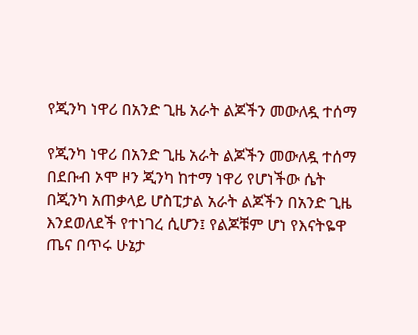የጂንካ ነዋሪ በአንድ ጊዜ አራት ልጆችን መውለዷ ተሰማ

የጂንካ ነዋሪ በአንድ ጊዜ አራት ልጆችን መውለዷ ተሰማ በደቡብ ኦሞ ዞን ጂንካ ከተማ ነዋሪ የሆነችው ሴት በጂንካ አጠቃላይ ሆስፒታል አራት ልጆችን በአንድ ጊዜ እንደወለደች የተነገረ ሲሆን፤ የልጆቹም ሆነ የእናትዬዋ ጤና በጥሩ ሁኔታ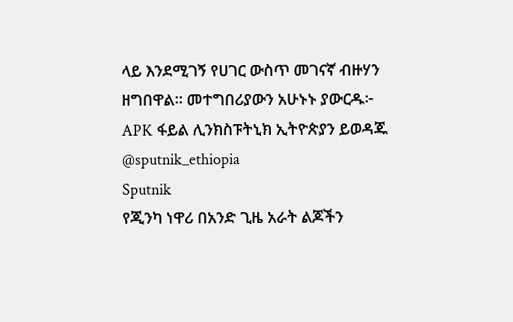ላይ እንደሚገኝ የሀገር ውስጥ መገናኛ ብዙሃን ዘግበዋል። መተግበሪያውን አሁኑኑ ያውርዱ፦ APK ፋይል ሊንክስፑትኒክ ኢትዮጵያን ይወዳጁ @sputnik_ethiopia
Sputnik
የጂንካ ነዋሪ በአንድ ጊዜ አራት ልጆችን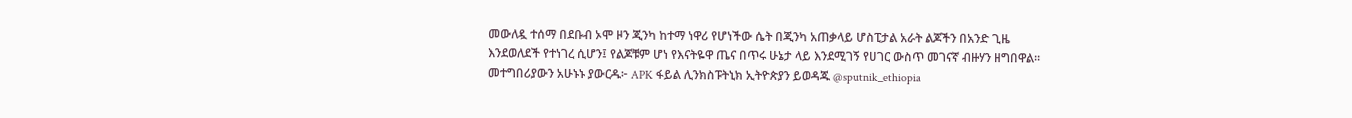መውለዷ ተሰማ በደቡብ ኦሞ ዞን ጂንካ ከተማ ነዋሪ የሆነችው ሴት በጂንካ አጠቃላይ ሆስፒታል አራት ልጆችን በአንድ ጊዜ እንደወለደች የተነገረ ሲሆን፤ የልጆቹም ሆነ የእናትዬዋ ጤና በጥሩ ሁኔታ ላይ እንደሚገኝ የሀገር ውስጥ መገናኛ ብዙሃን ዘግበዋል። መተግበሪያውን አሁኑኑ ያውርዱ፦ APK ፋይል ሊንክስፑትኒክ ኢትዮጵያን ይወዳጁ @sputnik_ethiopia